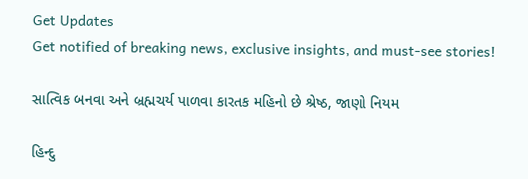Get Updates
Get notified of breaking news, exclusive insights, and must-see stories!

સાત્વિક બનવા અને બ્રહ્મચર્ય પાળવા કારતક મહિનો છે શ્રેષ્ઠ, જાણો નિયમ

હિન્દુ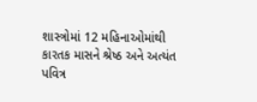શાસ્ત્રોમાં 12 મહિનાઓમાંથી કારતક માસને શ્રેષ્ઠ અને અત્યંત પવિત્ર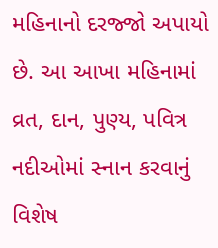મહિનાનો દરજ્જો અપાયો છે. આ આખા મહિનામાં વ્રત, દાન, પુણ્ય, પવિત્ર નદીઓમાં સ્નાન કરવાનું વિશેષ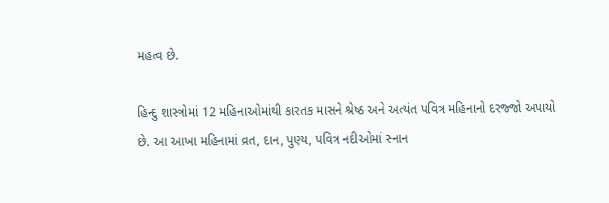મહત્વ છે.

હિન્દુ શાસ્ત્રોમાં 12 મહિનાઓમાંથી કારતક માસને શ્રેષ્ઠ અને અત્યંત પવિત્ર મહિનાનો દરજ્જો અપાયો છે. આ આખા મહિનામાં વ્રત, દાન, પુણ્ય, પવિત્ર નદીઓમાં સ્નાન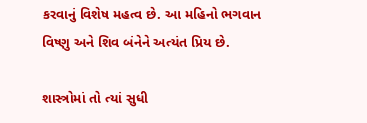કરવાનું વિશેષ મહત્વ છે. આ મહિનો ભગવાન વિષ્ણુ અને શિવ બંનેને અત્યંત પ્રિય છે.

શાસ્ત્રોમાં તો ત્યાં સુધી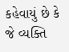કહેવાયું છે કે જે વ્યક્તિ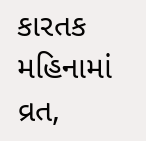કારતક મહિનામાં વ્રત,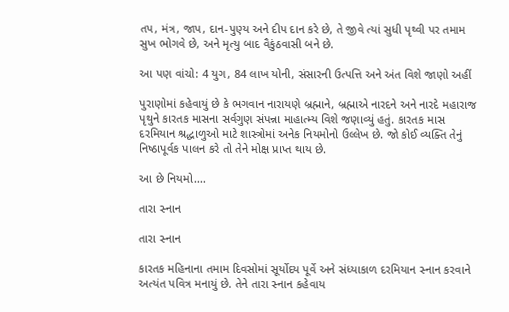તપ, મંત્ર, જાપ, દાન-પુણ્ય અને દીપ દાન કરે છે, તે જીવે ત્યાં સુધી પૃથ્વી પર તમામ સુખ ભોગવે છે, અને મૃત્યુ બાદ વૈકુંઠવાસી બને છે.

આ પણ વાંચો: 4 યુગ, 84 લાખ યોની, સંસારની ઉત્પત્તિ અને અંત વિશે જાણો અહીં

પુરાણોમાં કહેવાયું છે કે ભગવાન નારાયણે બ્રહ્માને, બ્રહ્માએ નારદને અને નારદે મહારાજ પૃથુને કારતક માસના સર્વગુણ સંપન્ના માહાત્મ્ય વિશે જણાવ્યું હતું. કારતક માસ દરમિયાન શ્રદ્ધાળુઓ માટે શાસ્ત્રોમાં અનેક નિયમોનો ઉલ્લેખ છે. જો કોઈ વ્યક્તિ તેનું નિષ્ઠાપૂર્વક પાલન કરે તો તેને મોક્ષ પ્રાપ્ત થાય છે.

આ છે નિયમો....

તારા સ્નાન

તારા સ્નાન

કારતક મહિનાના તમામ દિવસોમાં સૂર્યોદય પૂર્વે અને સંધ્યાકાળ દરમિયાન સ્નાન કરવાને અત્યંત પવિત્ર મનાયું છે. તેને તારા સ્નાન કહેવાય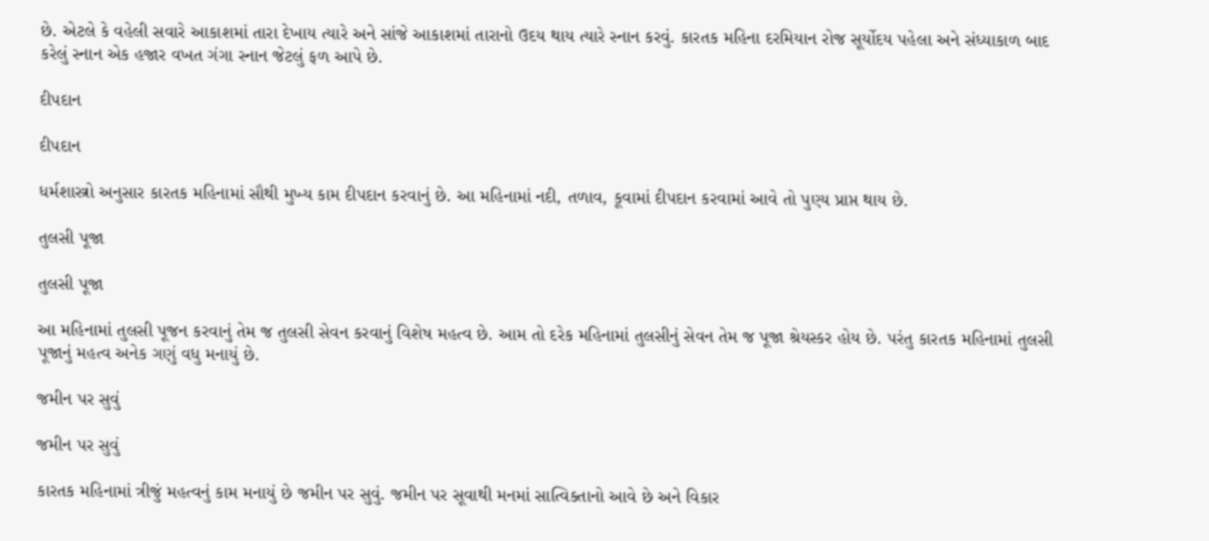છે. એટલે કે વહેલી સવારે આકાશમાં તારા દેખાય ત્યારે અને સાંજે આકાશમાં તારાનો ઉદય થાય ત્યારે સ્નાન કરવું. કારતક મહિના દરમિયાન રોજ સૂર્યોદય પહેલા અને સંધ્યાકાળ બાદ કરેલું સ્નાન એક હજાર વખત ગંગા સ્નાન જેટલું ફળ આપે છે.

દીપદાન

દીપદાન

ધર્મશાસ્ત્રો અનુસાર કારતક મહિનામાં સૌથી મુખ્ય કામ દીપદાન કરવાનું છે. આ મહિનામાં નદી, તળાવ, કૂવામાં દીપદાન કરવામાં આવે તો પુણ્ય પ્રાપ્ત થાય છે.

તુલસી પૂજા

તુલસી પૂજા

આ મહિનામાં તુલસી પૂજન કરવાનું તેમ જ તુલસી સેવન કરવાનું વિશેષ મહત્વ છે. આમ તો દરેક મહિનામાં તુલસીનું સેવન તેમ જ પૂજા શ્રેયસ્કર હોય છે. પરંતુ કારતક મહિનામાં તુલસી પૂજાનું મહત્વ અનેક ગણું વધુ મનાયું છે.

જમીન પર સુવું

જમીન પર સુવું

કારતક મહિનામાં ત્રીજું મહત્વનું કામ મનાયું છે જમીન પર સુવું. જમીન પર સૂવાથી મનમાં સાત્વિક્તાનો આવે છે અને વિકાર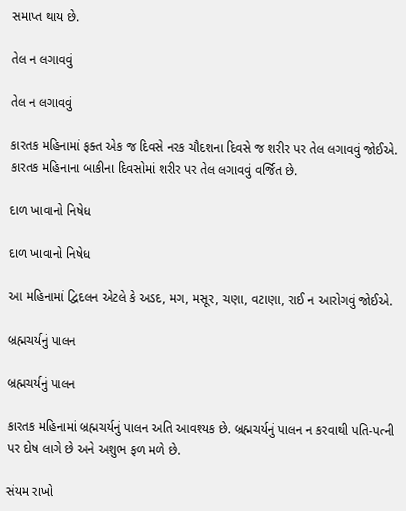સમાપ્ત થાય છે.

તેલ ન લગાવવું

તેલ ન લગાવવું

કારતક મહિનામાં ફક્ત એક જ દિવસે નરક ચૌદશના દિવસે જ શરીર પર તેલ લગાવવું જોઈએ. કારતક મહિનાના બાકીના દિવસોમાં શરીર પર તેલ લગાવવું વર્જિત છે.

દાળ ખાવાનો નિષેધ

દાળ ખાવાનો નિષેધ

આ મહિનામાં દ્વિદલન એટલે કે અડદ, મગ, મસૂર, ચણા, વટાણા, રાઈ ન આરોગવું જોઈએ.

બ્રહ્મચર્યનું પાલન

બ્રહ્મચર્યનું પાલન

કારતક મહિનામાં બ્રહ્મચર્યનું પાલન અતિ આવશ્યક છે. બ્રહ્મચર્યનું પાલન ન કરવાથી પતિ-પત્ની પર દોષ લાગે છે અને અશુભ ફળ મળે છે.

સંયમ રાખો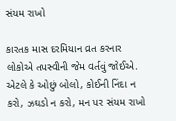સંયમ રાખો

કારતક માસ દરમિયાન વ્રત કરનાર લોકોએ તપસ્વીની જેમ વર્તવું જોઈએ. એટલે કે ઓછું બોલો, કોઈની નિંદા ન કરો, ઝઘડો ન કરો, મન પર સંયમ રાખો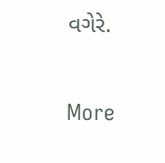વગેરે.

More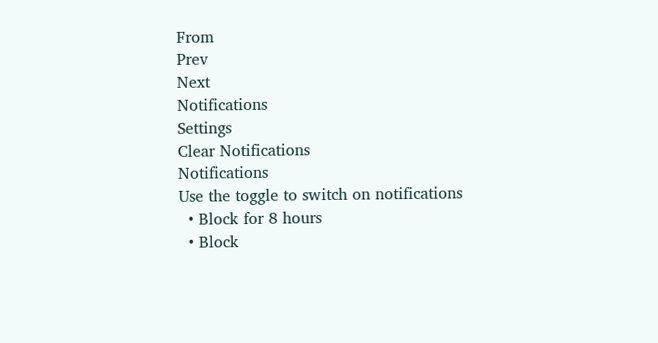From
Prev
Next
Notifications
Settings
Clear Notifications
Notifications
Use the toggle to switch on notifications
  • Block for 8 hours
  • Block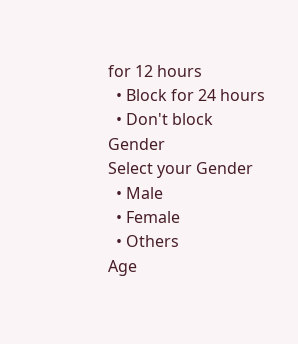for 12 hours
  • Block for 24 hours
  • Don't block
Gender
Select your Gender
  • Male
  • Female
  • Others
Age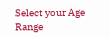Select your Age Range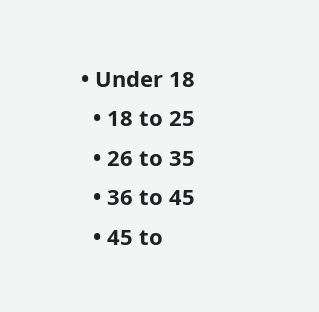• Under 18
  • 18 to 25
  • 26 to 35
  • 36 to 45
  • 45 to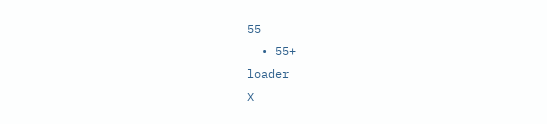55
  • 55+
loader
X